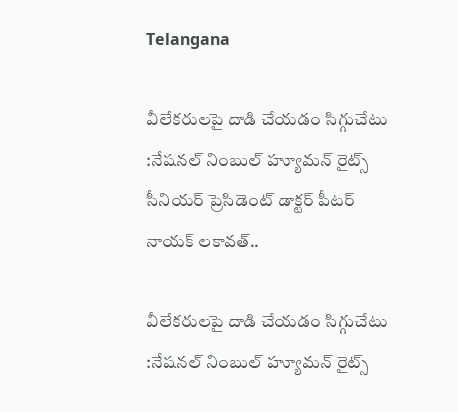Telangana

వీలేకరులపై దాడి చేయడం సిగ్గుచేటు :నేషనల్ నింబుల్ హ్యూమన్ రైట్స్ సీనియర్ ప్రెసిడెంట్ డాక్టర్ పీటర్ నాయక్ లకావత్..

వీలేకరులపై దాడి చేయడం సిగ్గుచేటు :నేషనల్ నింబుల్ హ్యూమన్ రైట్స్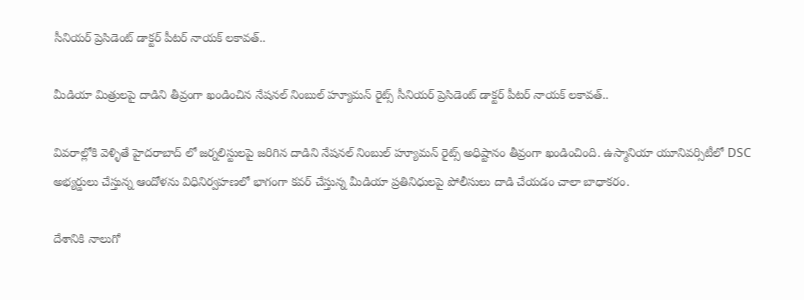సీనియర్ ప్రెసిడెంట్ డాక్టర్ పీటర్ నాయక్ లకావత్..

మీడియా మిత్రులపై దాడిని తీవ్రంగా ఖండించిన నేషనల్ నింబుల్ హ్యూమన్ రైట్స్ సీనియర్ ప్రెసిడెంట్ డాక్టర్ పీటర్ నాయక్ లకావత్..

వివరాల్లోకి వెళ్ళితే హైదరాబాద్ లో జర్నలిస్టులపై జరిగిన దాడిని నేషనల్ నింబుల్ హ్యూమన్ రైట్స్ అధిష్టానం తీవ్రంగా ఖండించింది. ఉస్మానియా యూనివర్సిటీలో DSC అభ్యర్డులు చేస్తున్న ఆందోళను విధినిర్వహణలో భాగంగా కవర్ చేస్తున్న మీడియా ప్రతినిధులపై పోలీసులు దాడి చేయడం చాలా బాధాకరం.

దేశానికి నాలుగో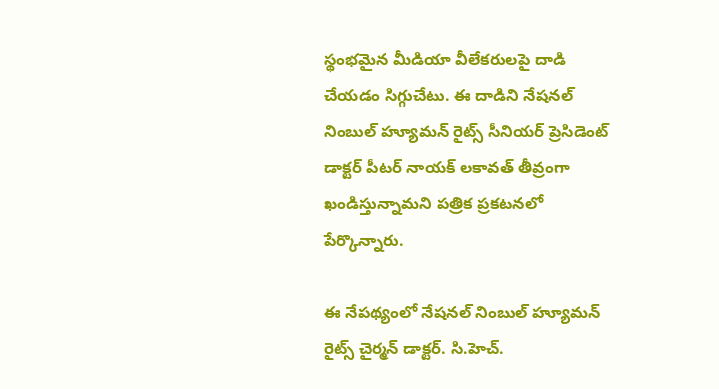స్థంభమైన మీడియా వీలేకరులపై దాడి చేయడం సిగ్గుచేటు. ఈ దాడిని నేషనల్ నింబుల్ హ్యూమన్ రైట్స్ సీనియర్ ప్రెసిడెంట్ డాక్టర్ పీటర్ నాయక్ లకావత్ తీవ్రంగా ఖండిస్తున్నామని పత్రిక ప్రకటనలో పేర్కొన్నారు.

ఈ నేపథ్యంలో నేషనల్ నింబుల్ హ్యూమన్ రైట్స్ చైర్మన్ డాక్టర్. సి.హెచ్.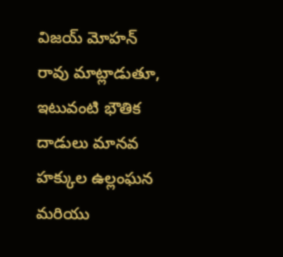విజయ్ మోహన్ రావు మాట్లాడుతూ, ఇటువంటి భౌతిక దాడులు మానవ హక్కుల ఉల్లంఘన మరియు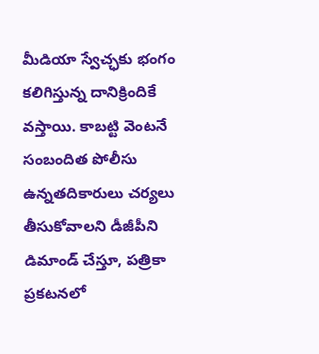మీడియా స్వేచ్ఛకు భంగం కలిగిస్తున్న దానిక్రిందికే వస్తాయి. కాబట్టి వెంటనే సంబందిత పోలీసు ఉన్నతదికారులు చర్యలు తీసుకోవాలని డీజీపీని డిమాండ్ చేస్తూ, పత్రికా ప్రకటనలో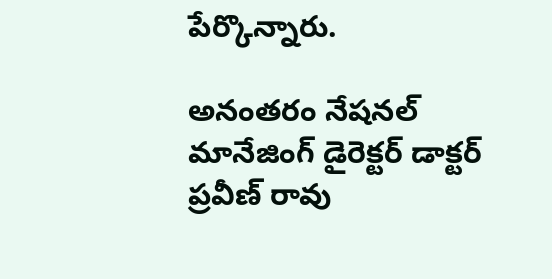పేర్కొన్నారు.

అనంతరం నేషనల్ మానేజింగ్ డైరెక్టర్ డాక్టర్ ప్రవీణ్ రావు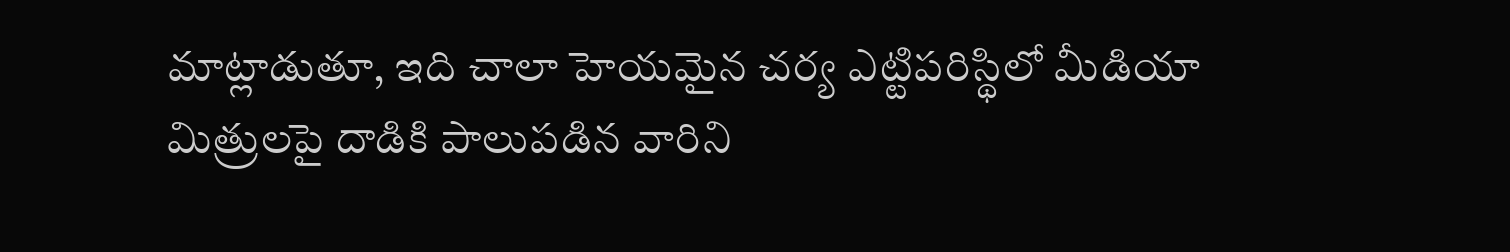మాట్లాడుతూ, ఇది చాలా హెయమైన చర్య ఎట్టిపరిస్థిలో మీడియా మిత్రులపై దాడికి పాలుపడిన వారిని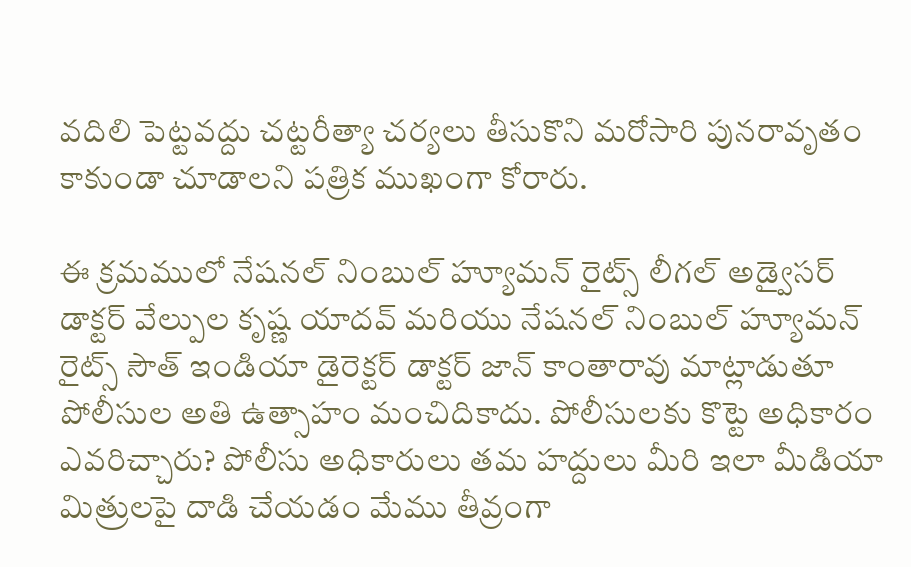వదిలి పెట్టవద్దు చట్టరీత్యా చర్యలు తీసుకొని మరోసారి పునరావృతం కాకుండా చూడాలని పత్రిక ముఖంగా కోరారు.

ఈ క్రమములో నేషనల్ నింబుల్ హ్యూమన్ రైట్స్ లీగల్ అడ్వైసర్ డాక్టర్ వేల్పుల కృష్ణ యాదవ్ మరియు నేషనల్ నింబుల్ హ్యూమన్ రైట్స్ సౌత్ ఇండియా డైరెక్టర్ డాక్టర్ జాన్ కాంతారావు మాట్లాడుతూ పోలీసుల అతి ఉత్సాహం మంచిదికాదు. పోలీసులకు కొట్టె అధికారం ఎవరిచ్చారు? పోలీసు అధికారులు తమ హద్దులు మీరి ఇలా మీడియా మిత్రులపై దాడి చేయడం మేము తీవ్రంగా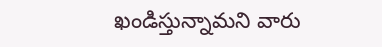ఖండిస్తున్నామని వారు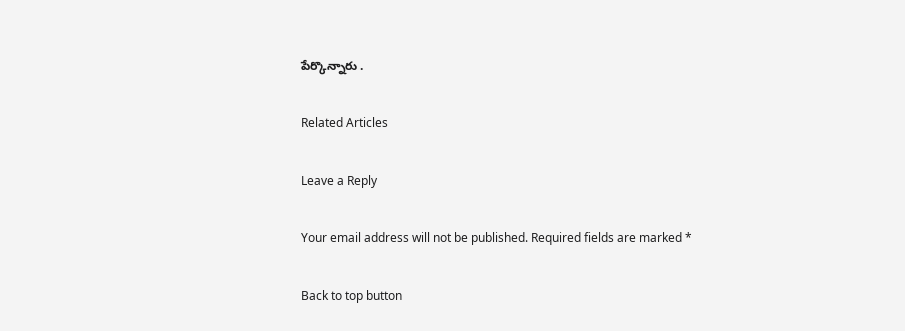పేర్కొన్నారు .

Related Articles

Leave a Reply

Your email address will not be published. Required fields are marked *

Back to top button